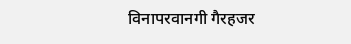विनापरवानगी गैरहजर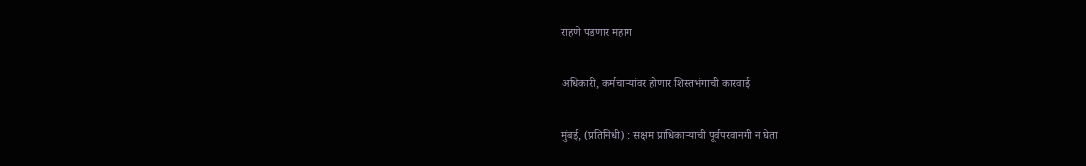राहणे पडणार महाग

अधिकारी, कर्मचार्‍यांवर होणार शिस्तभंगाची कारवाई

मुंबई, (प्रतिनिधी) : सक्षम प्राधिकार्‍याची पूर्वपरवानगी न घेता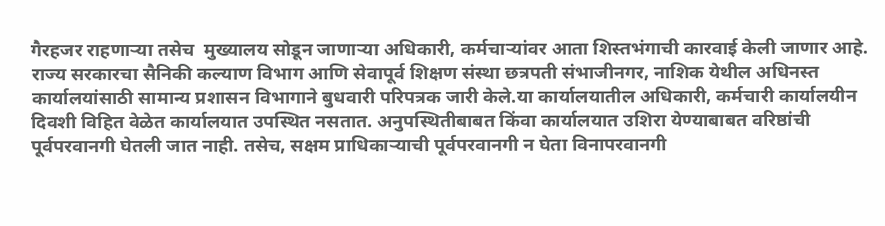गैरहजर राहणार्‍या तसेच  मुख्यालय सोडून जाणार्‍या अधिकारी, कर्मचार्‍यांवर आता शिस्तभंगाची कारवाई केली जाणार आहे. राज्य सरकारचा सैनिकी कल्याण विभाग आणि सेवापूर्व शिक्षण संस्था छत्रपती संभाजीनगर, नाशिक येथील अधिनस्त कार्यालयांसाठी सामान्य प्रशासन विभागाने बुधवारी परिपत्रक जारी केले.या कार्यालयातील अधिकारी, कर्मचारी कार्यालयीन दिवशी विहित वेळेत कार्यालयात उपस्थित नसतात. अनुपस्थितीबाबत किंवा कार्यालयात उशिरा येण्याबाबत वरिष्ठांची पूर्वपरवानगी घेतली जात नाही. तसेच, सक्षम प्राधिकार्‍याची पूर्वपरवानगी न घेता विनापरवानगी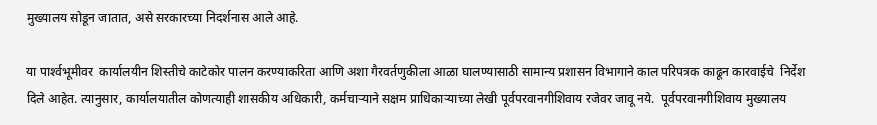मुख्यालय सोडून जातात, असे सरकारच्या निदर्शनास आले आहे.

या पार्श्‍वभूमीवर  कार्यालयीन शिस्तीचे काटेकोर पालन करण्याकरिता आणि अशा गैरवर्तणुकीला आळा घालण्यासाठी सामान्य प्रशासन विभागाने काल परिपत्रक काढून कारवाईचे  निर्देश दिले आहेत. त्यानुसार, कार्यालयातील कोणत्याही शासकीय अधिकारी, कर्मचार्‍याने सक्षम प्राधिकार्‍याच्या लेखी पूर्वपरवानगीशिवाय रजेवर जावू नये.  पूर्वपरवानगीशिवाय मुख्यालय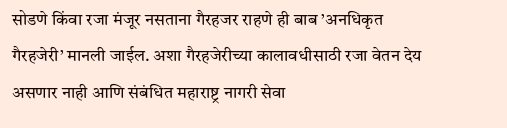सोडणे किंवा रजा मंजूर नसताना गैरहजर राहणे ही बाब ’अनधिकृत गैरहजेरी’ मानली जाईल. अशा गैरहजेरीच्या कालावधीसाठी रजा वेतन देय असणार नाही आणि संबंधित महाराष्ट्र नागरी सेवा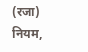(रजा) नियम,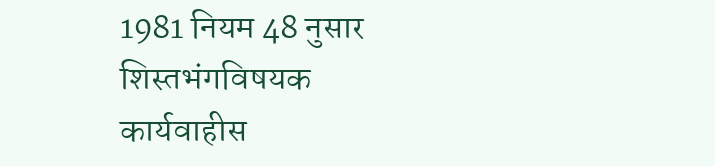1981 नियम 48 नुसार शिस्तभंगविषयक कार्यवाहीस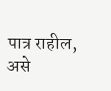पात्र राहील, असे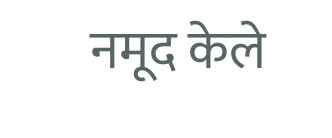नमूद केले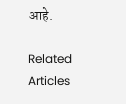आहे.

Related Articles